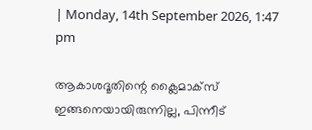| Monday, 14th September 2026, 1:47 pm

ആകാശദൂതിന്റെ ക്ലൈമാക്സ് ഇങ്ങനെയായിരുന്നില്ല, പിന്നീട്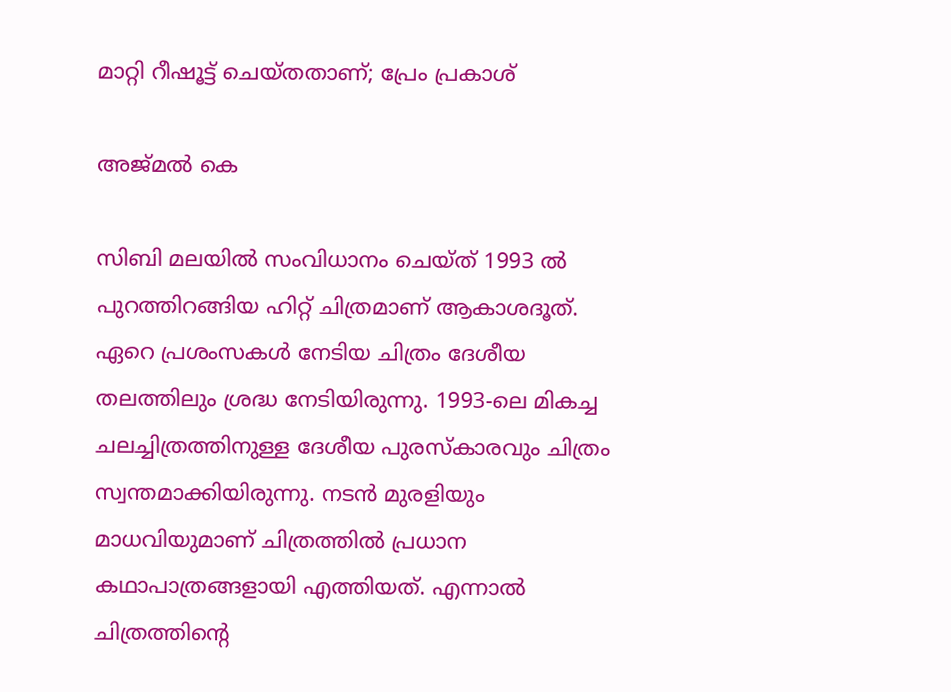മാറ്റി റീഷൂട്ട് ചെയ്തതാണ്; പ്രേം പ്രകാശ്

അജ്മല്‍ കെ

സിബി മലയിൽ സംവിധാനം ചെയ്ത് 1993 ൽ പുറത്തിറങ്ങിയ ഹിറ്റ് ചിത്രമാണ് ആകാശദൂത്. ഏറെ പ്രശംസകൾ നേടിയ ചിത്രം ദേശീയ തലത്തിലും ശ്രദ്ധ നേടിയിരുന്നു. 1993-ലെ മികച്ച ചലച്ചിത്രത്തിനുള്ള ദേശീയ പുരസ്കാരവും ചിത്രം സ്വന്തമാക്കിയിരുന്നു. നടൻ മുരളിയും മാധവിയുമാണ് ചിത്രത്തിൽ പ്രധാന കഥാപാത്രങ്ങളായി എത്തിയത്. എന്നാൽ ചിത്രത്തിന്റെ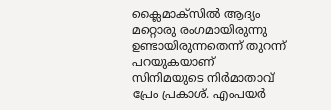ക്ലൈമാക്സിൽ ആദ്യം മറ്റൊരു രംഗമായിരുന്നു ഉണ്ടായിരുന്നതെന്ന് തുറന്ന് പറയുകയാണ് സിനിമയുടെ നിർമാതാവ് പ്രേം പ്രകാശ്. എംപയർ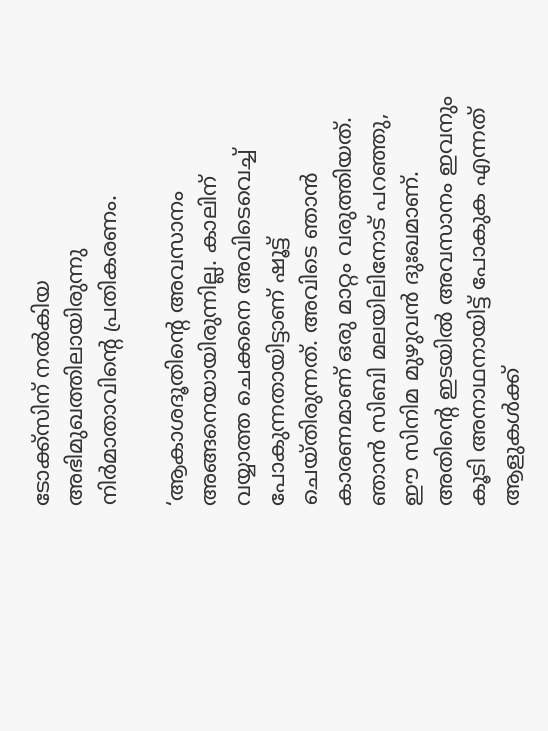ടോക്ക്സിന് നൽകിയ അഭിമുഖത്തിലായിരുന്നു നിർമാതാവിന്റെ പ്രതികരണം.

‘ആകാശദൂതിന്റെ അവസാനം അങ്ങനെയായിരുന്നില്ല. കാലിന് വയ്യാത്ത ചെക്കനെ അവിടെവെച്ച് പോകുന്നതായിട്ടാണ് ഷൂട്ട് ചെയ്തിരുന്നത്. അവിടെ ഞാൻ കാരണമാണ് ഒരു മാറ്റം വരുത്തിയത്. ഞാൻ സിബി മലയിലിനോട് പറഞ്ഞു, ഈ സിനിമ മുഴുവൻ ദുഃഖമാണ്. അതിന്റെ ഇടയിൽ അവസാനം ഇവനും കൂടി അനാഥനായിട്ട് പോകുക എന്നത് ആളുകൾക്ക്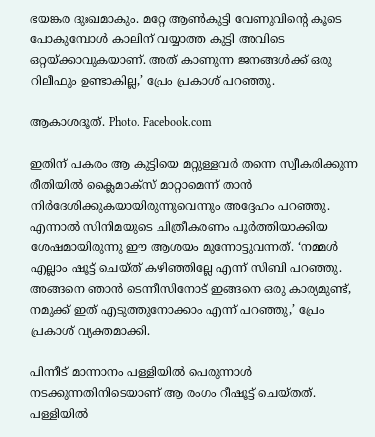ഭയങ്കര ദുഃഖമാകും. മറ്റേ ആൺകുട്ടി വേണുവിന്റെ കൂടെ പോകുമ്പോൾ കാലിന് വയ്യാത്ത കുട്ടി അവിടെ ഒറ്റയ്ക്കാവുകയാണ്. അത് കാണുന്ന ജനങ്ങൾക്ക് ഒരു റിലീഫും ഉണ്ടാകില്ല,’ പ്രേം പ്രകാശ് പറഞ്ഞു.

ആകാശദൂത്. Photo. Facebook.com

ഇതിന് പകരം ആ കുട്ടിയെ മറ്റുള്ളവർ തന്നെ സ്വീകരിക്കുന്ന രീതിയിൽ ക്ലൈമാക്സ് മാറ്റാമെന്ന് താൻ നിർദേശിക്കുകയായിരുന്നുവെന്നും അദ്ദേഹം പറഞ്ഞു. എന്നാൽ സിനിമയുടെ ചിത്രീകരണം പൂർത്തിയാക്കിയ ശേഷമായിരുന്നു ഈ ആശയം മുന്നോട്ടുവന്നത്. ‘നമ്മൾ എല്ലാം ഷൂട്ട് ചെയ്ത് കഴിഞ്ഞില്ലേ എന്ന് സിബി പറഞ്ഞു. അങ്ങനെ ഞാൻ ടെന്നീസിനോട് ഇങ്ങനെ ഒരു കാര്യമുണ്ട്, നമുക്ക് ഇത് എടുത്തുനോക്കാം എന്ന് പറഞ്ഞു,’ പ്രേം പ്രകാശ് വ്യക്തമാക്കി.

പിന്നീട് മാന്നാനം പള്ളിയിൽ പെരുന്നാൾ നടക്കുന്നതിനിടെയാണ് ആ രംഗം റീഷൂട്ട് ചെയ്തത്. പള്ളിയിൽ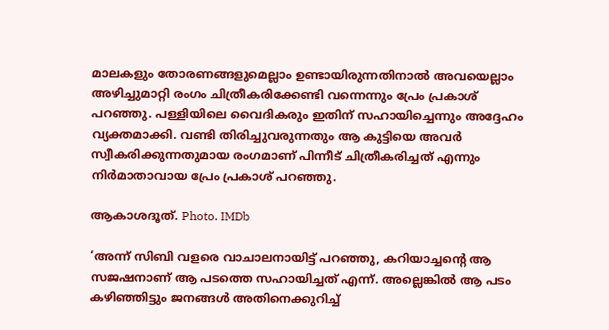മാലകളും തോരണങ്ങളുമെല്ലാം ഉണ്ടായിരുന്നതിനാൽ അവയെല്ലാം അഴിച്ചുമാറ്റി രംഗം ചിത്രീകരിക്കേണ്ടി വന്നെന്നും പ്രേം പ്രകാശ് പറഞ്ഞു. പള്ളിയിലെ വൈദികരും ഇതിന് സഹായിച്ചെന്നും അദ്ദേഹം വ്യക്തമാക്കി. വണ്ടി തിരിച്ചുവരുന്നതും ആ കുട്ടിയെ അവർ സ്വീകരിക്കുന്നതുമായ രംഗമാണ് പിന്നീട് ചിത്രീകരിച്ചത് എന്നും നിർമാതാവായ പ്രേം പ്രകാശ് പറഞ്ഞു.

ആകാശദൂത്. Photo. IMDb

‘അന്ന് സിബി വളരെ വാചാലനായിട്ട് പറഞ്ഞു, കറിയാച്ചന്റെ ആ സജഷനാണ് ആ പടത്തെ സഹായിച്ചത് എന്ന്. അല്ലെങ്കിൽ ആ പടം കഴിഞ്ഞിട്ടും ജനങ്ങൾ അതിനെക്കുറിച്ച്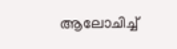ആലോചിച്ച്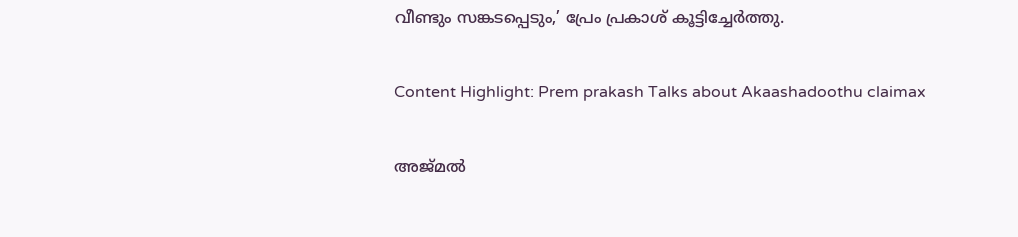വീണ്ടും സങ്കടപ്പെടും,’ പ്രേം പ്രകാശ് കൂട്ടിച്ചേർത്തു.

Content Highlight: Prem prakash Talks about Akaashadoothu claimax

അജ്മല്‍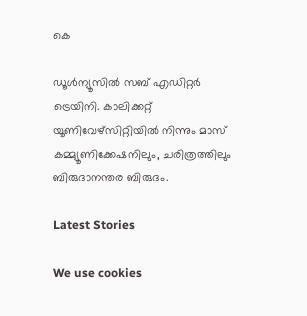കെ

ഡൂള്‍ന്യൂസില്‍ സബ് എഡിറ്റര്‍ ട്രെയിനി. കാലിക്കറ്റ് യൂണിവേഴ്‌സിറ്റിയില്‍ നിന്നും മാസ് കമ്മ്യൂണിക്കേഷനിലും, ചരിത്രത്തിലും ബിരുദാനന്തര ബിരുദം.

Latest Stories

We use cookies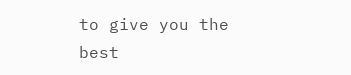to give you the best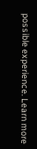possible experience. Learn more